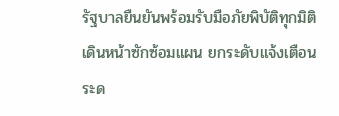รัฐบาลยืนยันพร้อมรับมือภัยพิบัติทุกมิติ เดินหน้าซักซ้อมแผน ยกระดับแจ้งเตือน ระด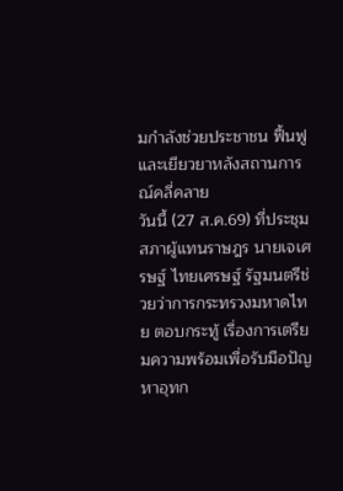มกำลังช่วยประชาชน ฟื้นฟูและเยียวยาหลังสถานการณ์คลี่คลาย
วันนี้ (27 ส.ค.69) ที่ประชุมสภาผู้แทนราษฎร นายเจเศรษฐ์ ไทยเศรษฐ์ รัฐมนตรีช่วยว่าการกระทรวงมหาดไทย ตอบกระทู้ เรื่องการเตรียมความพร้อมเพื่อรับมือปัญหาอุทก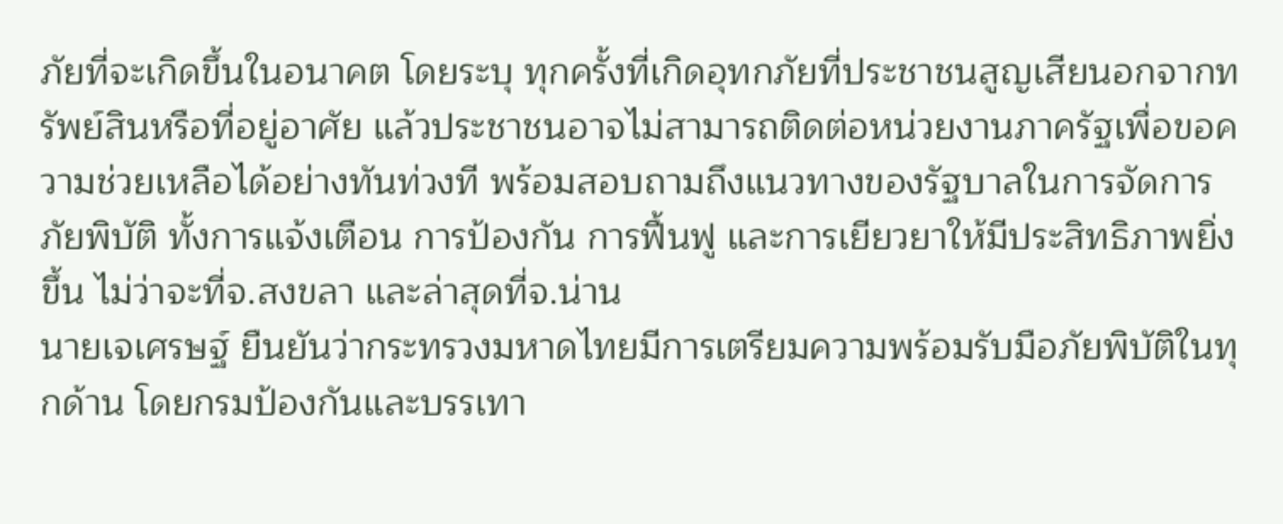ภัยที่จะเกิดขึ้นในอนาคต โดยระบุ ทุกครั้งที่เกิดอุทกภัยที่ประชาชนสูญเสียนอกจากทรัพย์สินหรือที่อยู่อาศัย แล้วประชาชนอาจไม่สามารถติดต่อหน่วยงานภาครัฐเพื่อขอความช่วยเหลือได้อย่างทันท่วงที พร้อมสอบถามถึงแนวทางของรัฐบาลในการจัดการภัยพิบัติ ทั้งการแจ้งเตือน การป้องกัน การฟื้นฟู และการเยียวยาให้มีประสิทธิภาพยิ่งขึ้น ไม่ว่าจะที่จ.สงขลา และล่าสุดที่จ.น่าน
นายเจเศรษฐ์ ยืนยันว่ากระทรวงมหาดไทยมีการเตรียมความพร้อมรับมือภัยพิบัติในทุกด้าน โดยกรมป้องกันและบรรเทา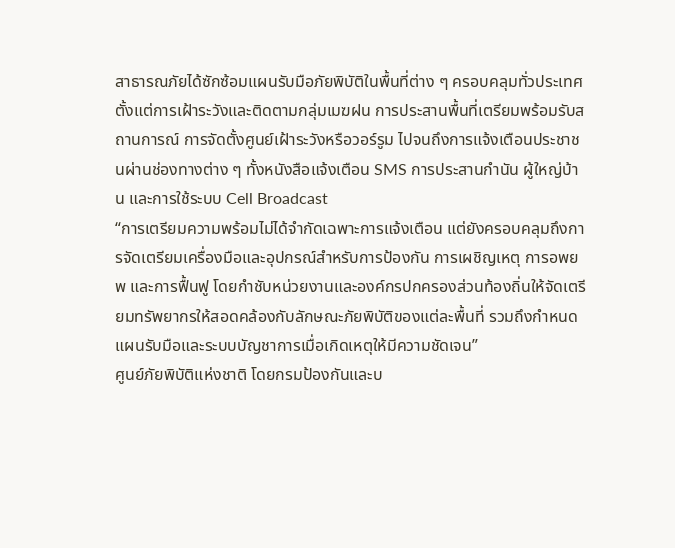สาธารณภัยได้ซักซ้อมแผนรับมือภัยพิบัติในพื้นที่ต่าง ๆ ครอบคลุมทั่วประเทศ ตั้งแต่การเฝ้าระวังและติดตามกลุ่มเมฆฝน การประสานพื้นที่เตรียมพร้อมรับสถานการณ์ การจัดตั้งศูนย์เฝ้าระวังหรือวอร์รูม ไปจนถึงการแจ้งเตือนประชาชนผ่านช่องทางต่าง ๆ ทั้งหนังสือแจ้งเตือน SMS การประสานกำนัน ผู้ใหญ่บ้าน และการใช้ระบบ Cell Broadcast
“การเตรียมความพร้อมไม่ได้จำกัดเฉพาะการแจ้งเตือน แต่ยังครอบคลุมถึงการจัดเตรียมเครื่องมือและอุปกรณ์สำหรับการป้องกัน การเผชิญเหตุ การอพยพ และการฟื้นฟู โดยกำชับหน่วยงานและองค์กรปกครองส่วนท้องถิ่นให้จัดเตรียมทรัพยากรให้สอดคล้องกับลักษณะภัยพิบัติของแต่ละพื้นที่ รวมถึงกำหนดแผนรับมือและระบบบัญชาการเมื่อเกิดเหตุให้มีความชัดเจน”
ศูนย์ภัยพิบัติแห่งชาติ โดยกรมป้องกันและบ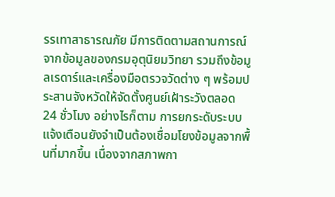รรเทาสาธารณภัย มีการติดตามสถานการณ์จากข้อมูลของกรมอุตุนิยมวิทยา รวมถึงข้อมูลเรดาร์และเครื่องมือตรวจวัดต่าง ๆ พร้อมประสานจังหวัดให้จัดตั้งศูนย์เฝ้าระวังตลอด 24 ชั่วโมง อย่างไรก็ตาม การยกระดับระบบแจ้งเตือนยังจำเป็นต้องเชื่อมโยงข้อมูลจากพื้นที่มากขึ้น เนื่องจากสภาพกา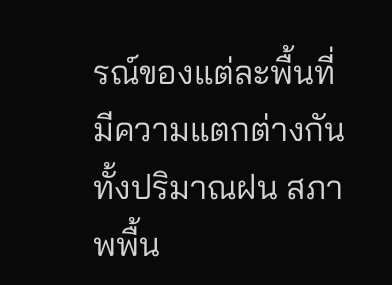รณ์ของแต่ละพื้นที่มีความแตกต่างกัน ทั้งปริมาณฝน สภาพพื้น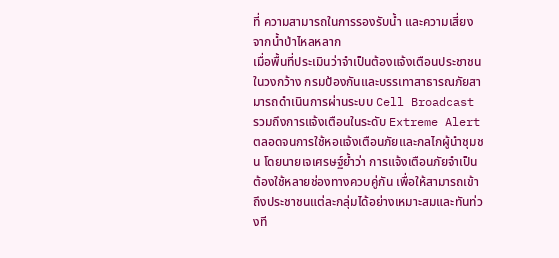ที่ ความสามารถในการรองรับน้ำ และความเสี่ยงจากน้ำป่าไหลหลาก
เมื่อพื้นที่ประเมินว่าจำเป็นต้องแจ้งเตือนประชาชนในวงกว้าง กรมป้องกันและบรรเทาสาธารณภัยสามารถดำเนินการผ่านระบบ Cell Broadcast รวมถึงการแจ้งเตือนในระดับ Extreme Alert ตลอดจนการใช้หอแจ้งเตือนภัยและกลไกผู้นำชุมชน โดยนายเจเศรษฐ์ย้ำว่า การแจ้งเตือนภัยจำเป็นต้องใช้หลายช่องทางควบคู่กัน เพื่อให้สามารถเข้าถึงประชาชนแต่ละกลุ่มได้อย่างเหมาะสมและทันท่วงที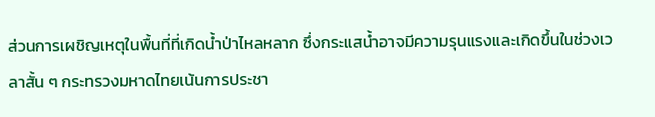ส่วนการเผชิญเหตุในพื้นที่ที่เกิดน้ำป่าไหลหลาก ซึ่งกระแสน้ำอาจมีความรุนแรงและเกิดขึ้นในช่วงเวลาสั้น ๆ กระทรวงมหาดไทยเน้นการประชา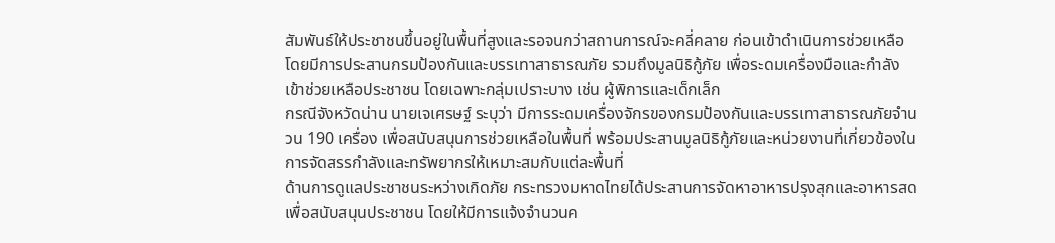สัมพันธ์ให้ประชาชนขึ้นอยู่ในพื้นที่สูงและรอจนกว่าสถานการณ์จะคลี่คลาย ก่อนเข้าดำเนินการช่วยเหลือ โดยมีการประสานกรมป้องกันและบรรเทาสาธารณภัย รวมถึงมูลนิธิกู้ภัย เพื่อระดมเครื่องมือและกำลังเข้าช่วยเหลือประชาชน โดยเฉพาะกลุ่มเปราะบาง เช่น ผู้พิการและเด็กเล็ก
กรณีจังหวัดน่าน นายเจเศรษฐ์ ระบุว่า มีการระดมเครื่องจักรของกรมป้องกันและบรรเทาสาธารณภัยจำนวน 190 เครื่อง เพื่อสนับสนุนการช่วยเหลือในพื้นที่ พร้อมประสานมูลนิธิกู้ภัยและหน่วยงานที่เกี่ยวข้องในการจัดสรรกำลังและทรัพยากรให้เหมาะสมกับแต่ละพื้นที่
ด้านการดูแลประชาชนระหว่างเกิดภัย กระทรวงมหาดไทยได้ประสานการจัดหาอาหารปรุงสุกและอาหารสดเพื่อสนับสนุนประชาชน โดยให้มีการแจ้งจำนวนค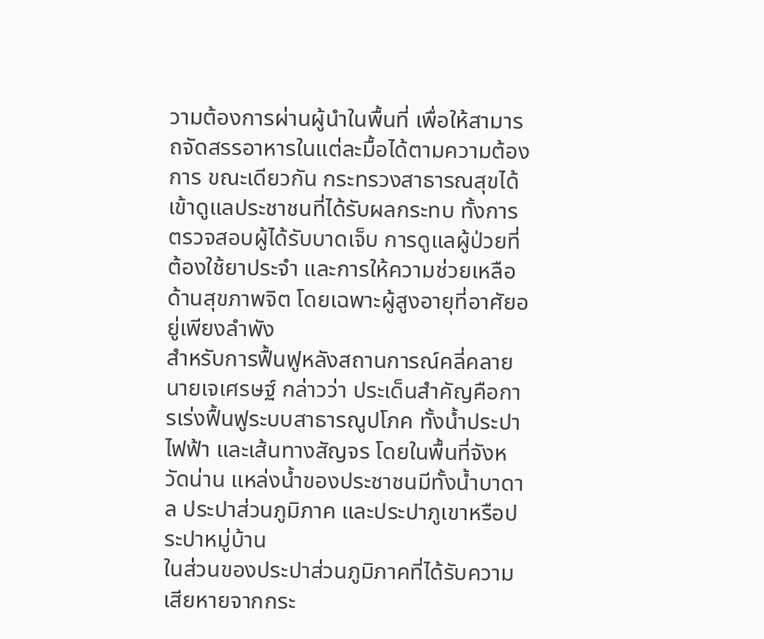วามต้องการผ่านผู้นำในพื้นที่ เพื่อให้สามารถจัดสรรอาหารในแต่ละมื้อได้ตามความต้องการ ขณะเดียวกัน กระทรวงสาธารณสุขได้เข้าดูแลประชาชนที่ได้รับผลกระทบ ทั้งการตรวจสอบผู้ได้รับบาดเจ็บ การดูแลผู้ป่วยที่ต้องใช้ยาประจำ และการให้ความช่วยเหลือด้านสุขภาพจิต โดยเฉพาะผู้สูงอายุที่อาศัยอยู่เพียงลำพัง
สำหรับการฟื้นฟูหลังสถานการณ์คลี่คลาย นายเจเศรษฐ์ กล่าวว่า ประเด็นสำคัญคือการเร่งฟื้นฟูระบบสาธารณูปโภค ทั้งน้ำประปา ไฟฟ้า และเส้นทางสัญจร โดยในพื้นที่จังหวัดน่าน แหล่งน้ำของประชาชนมีทั้งน้ำบาดาล ประปาส่วนภูมิภาค และประปาภูเขาหรือประปาหมู่บ้าน
ในส่วนของประปาส่วนภูมิภาคที่ได้รับความเสียหายจากกระ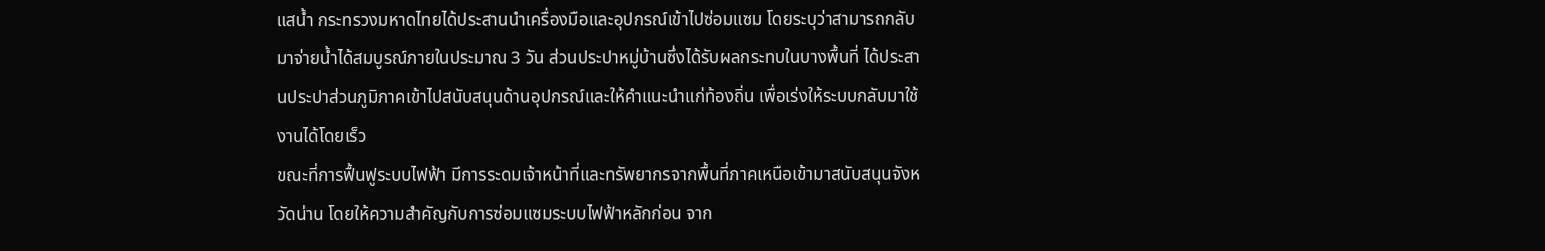แสน้ำ กระทรวงมหาดไทยได้ประสานนำเครื่องมือและอุปกรณ์เข้าไปซ่อมแซม โดยระบุว่าสามารถกลับมาจ่ายน้ำได้สมบูรณ์ภายในประมาณ 3 วัน ส่วนประปาหมู่บ้านซึ่งได้รับผลกระทบในบางพื้นที่ ได้ประสานประปาส่วนภูมิภาคเข้าไปสนับสนุนด้านอุปกรณ์และให้คำแนะนำแก่ท้องถิ่น เพื่อเร่งให้ระบบกลับมาใช้งานได้โดยเร็ว
ขณะที่การฟื้นฟูระบบไฟฟ้า มีการระดมเจ้าหน้าที่และทรัพยากรจากพื้นที่ภาคเหนือเข้ามาสนับสนุนจังหวัดน่าน โดยให้ความสำคัญกับการซ่อมแซมระบบไฟฟ้าหลักก่อน จาก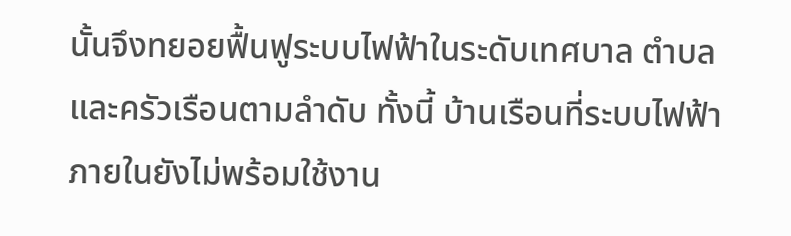นั้นจึงทยอยฟื้นฟูระบบไฟฟ้าในระดับเทศบาล ตำบล และครัวเรือนตามลำดับ ทั้งนี้ บ้านเรือนที่ระบบไฟฟ้าภายในยังไม่พร้อมใช้งาน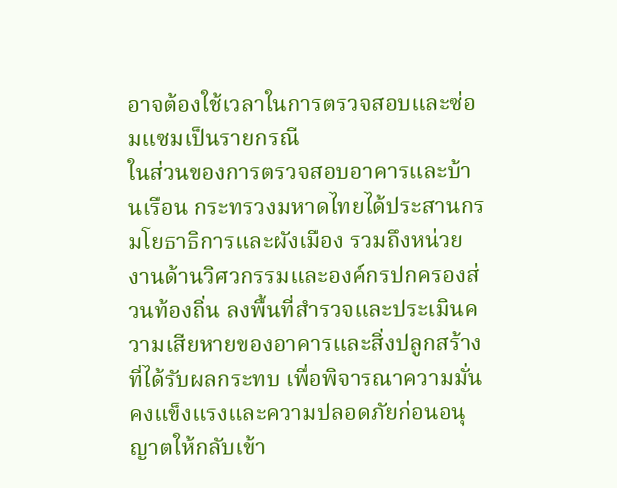อาจต้องใช้เวลาในการตรวจสอบและซ่อมแซมเป็นรายกรณี
ในส่วนของการตรวจสอบอาคารและบ้านเรือน กระทรวงมหาดไทยได้ประสานกรมโยธาธิการและผังเมือง รวมถึงหน่วยงานด้านวิศวกรรมและองค์กรปกครองส่วนท้องถิ่น ลงพื้นที่สำรวจและประเมินความเสียหายของอาคารและสิ่งปลูกสร้างที่ได้รับผลกระทบ เพื่อพิจารณาความมั่นคงแข็งแรงและความปลอดภัยก่อนอนุญาตให้กลับเข้า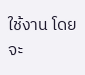ใช้งาน โดยจะ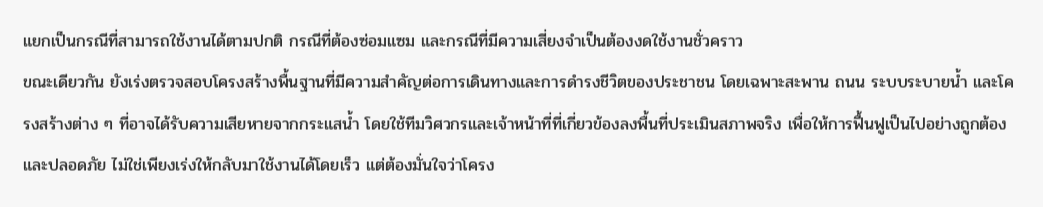แยกเป็นกรณีที่สามารถใช้งานได้ตามปกติ กรณีที่ต้องซ่อมแซม และกรณีที่มีความเสี่ยงจำเป็นต้องงดใช้งานชั่วคราว
ขณะเดียวกัน ยังเร่งตรวจสอบโครงสร้างพื้นฐานที่มีความสำคัญต่อการเดินทางและการดำรงชีวิตของประชาชน โดยเฉพาะสะพาน ถนน ระบบระบายน้ำ และโครงสร้างต่าง ๆ ที่อาจได้รับความเสียหายจากกระแสน้ำ โดยใช้ทีมวิศวกรและเจ้าหน้าที่ที่เกี่ยวข้องลงพื้นที่ประเมินสภาพจริง เพื่อให้การฟื้นฟูเป็นไปอย่างถูกต้องและปลอดภัย ไม่ใช่เพียงเร่งให้กลับมาใช้งานได้โดยเร็ว แต่ต้องมั่นใจว่าโครง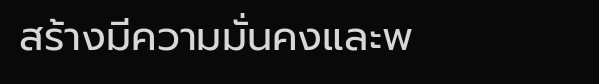สร้างมีความมั่นคงและพ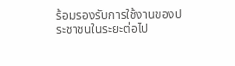ร้อมรองรับการใช้งานของประชาชนในระยะต่อไป